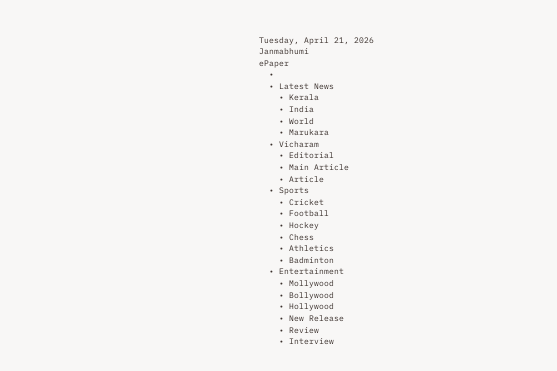Tuesday, April 21, 2026
Janmabhumi
ePaper
  •
  • Latest News
    • Kerala
    • India
    • World
    • Marukara
  • Vicharam
    • Editorial
    • Main Article
    • Article
  • Sports
    • Cricket
    • Football
    • Hockey
    • Chess
    • Athletics
    • Badminton
  • Entertainment
    • Mollywood
    • Bollywood
    • Hollywood
    • New Release
    • Review
    • Interview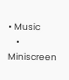• Music
    • Miniscreen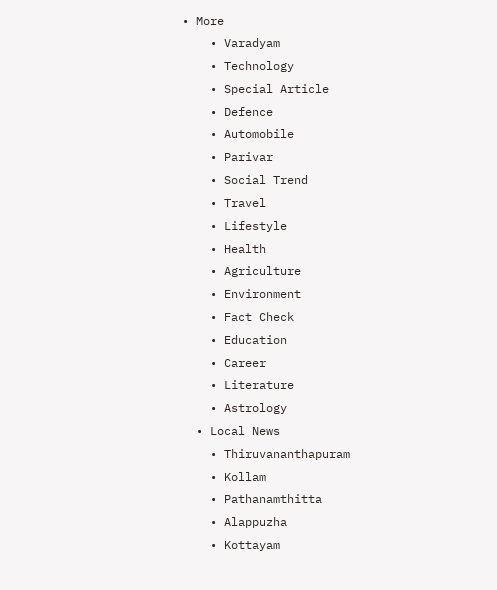• More
    • Varadyam
    • Technology
    • Special Article
    • Defence
    • Automobile
    • Parivar
    • Social Trend
    • Travel
    • Lifestyle
    • Health
    • Agriculture
    • Environment
    • Fact Check
    • Education
    • Career
    • Literature
    • Astrology
  • Local News
    • Thiruvananthapuram
    • Kollam
    • Pathanamthitta
    • Alappuzha
    • Kottayam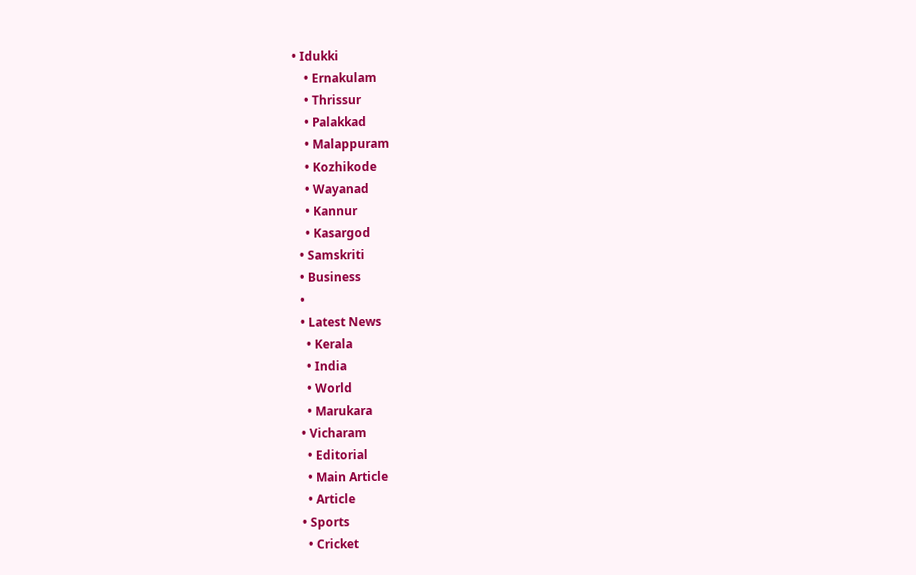• Idukki
    • Ernakulam
    • Thrissur
    • Palakkad
    • Malappuram
    • Kozhikode
    • Wayanad
    • Kannur
    • Kasargod
  • Samskriti
  • Business
  •
  • Latest News
    • Kerala
    • India
    • World
    • Marukara
  • Vicharam
    • Editorial
    • Main Article
    • Article
  • Sports
    • Cricket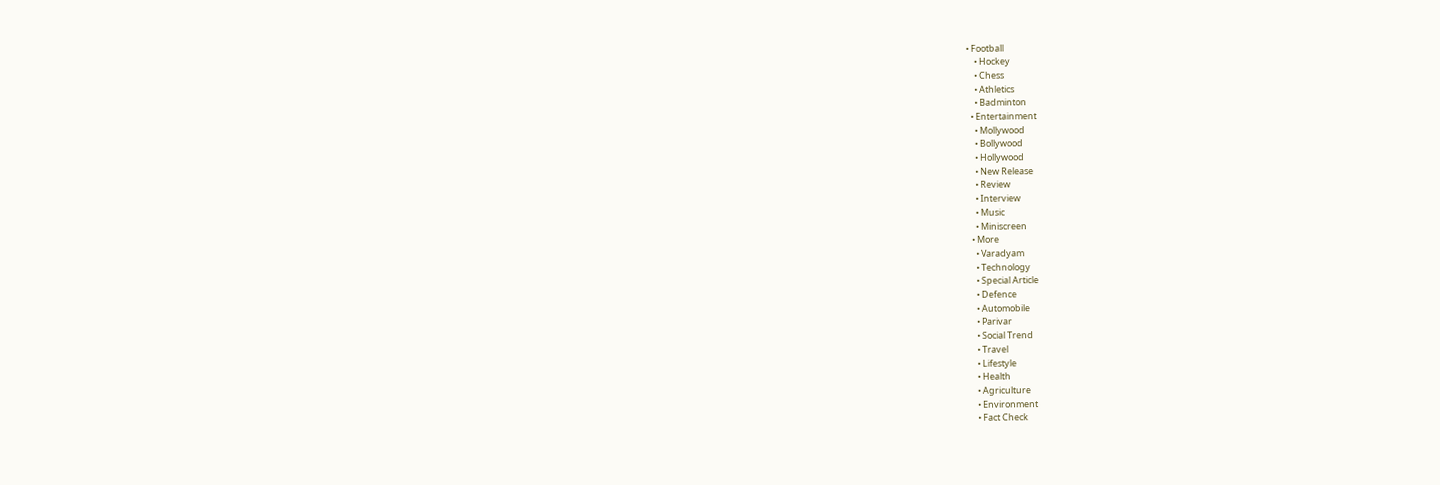• Football
    • Hockey
    • Chess
    • Athletics
    • Badminton
  • Entertainment
    • Mollywood
    • Bollywood
    • Hollywood
    • New Release
    • Review
    • Interview
    • Music
    • Miniscreen
  • More
    • Varadyam
    • Technology
    • Special Article
    • Defence
    • Automobile
    • Parivar
    • Social Trend
    • Travel
    • Lifestyle
    • Health
    • Agriculture
    • Environment
    • Fact Check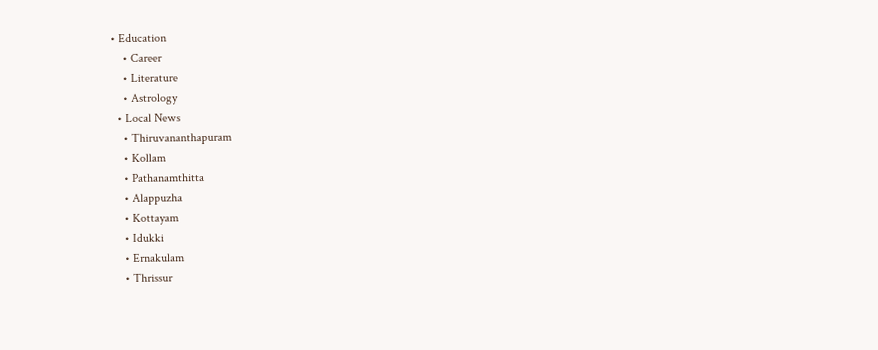• Education
    • Career
    • Literature
    • Astrology
  • Local News
    • Thiruvananthapuram
    • Kollam
    • Pathanamthitta
    • Alappuzha
    • Kottayam
    • Idukki
    • Ernakulam
    • Thrissur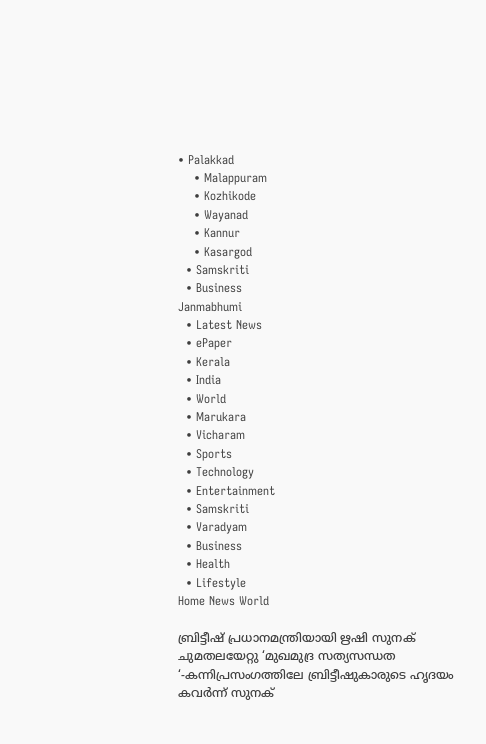• Palakkad
    • Malappuram
    • Kozhikode
    • Wayanad
    • Kannur
    • Kasargod
  • Samskriti
  • Business
Janmabhumi
  • Latest News
  • ePaper
  • Kerala
  • India
  • World
  • Marukara
  • Vicharam
  • Sports
  • Technology
  • Entertainment
  • Samskriti
  • Varadyam
  • Business
  • Health
  • Lifestyle
Home News World

ബ്രിട്ടീഷ് പ്രധാനമന്ത്രിയായി ഋഷി സുനക് ചുമതലയേറ്റു ‘മുഖമുദ്ര സത്യസന്ധത ‘-കന്നിപ്രസംഗത്തിലേ ബ്രിട്ടീഷുകാരുടെ ഹൃദയം കവര്‍ന്ന് സുനക്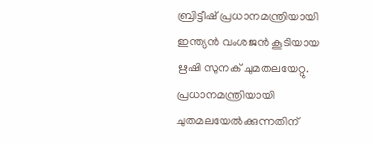ബ്രിട്ടീഷ് പ്രധാനമന്ത്രിയായി ഇന്ത്യന്‍ വംശജന്‍ കൂടിയായ ഋഷി സുനക് ചുമതലയേറ്റു. പ്രധാനമന്ത്രിയായി ചുതമലയേല്‍ക്കുന്നതിന്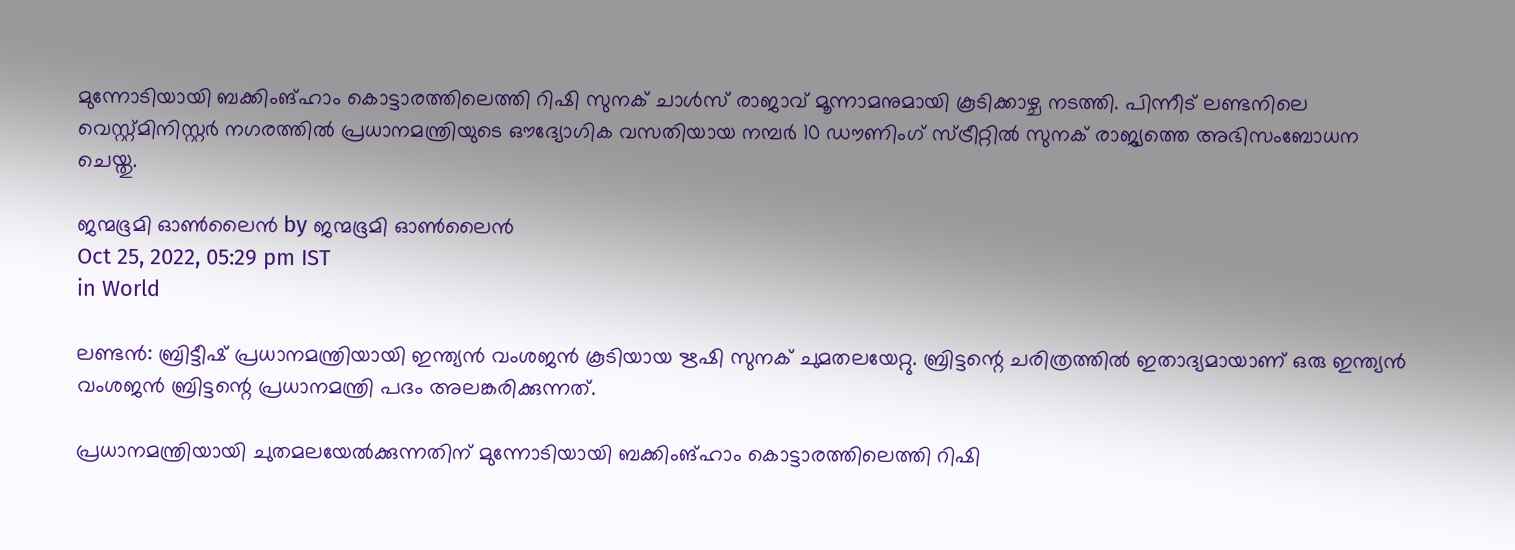മുന്നോടിയായി ബക്കിംങ്ഹാം കൊട്ടാരത്തിലെത്തി റിഷി സുനക് ചാള്‍സ് രാജാവ് മൂന്നാമനുമായി കൂടിക്കാഴ്ച നടത്തി. പിന്നീട് ലണ്ടനിലെ വെസ്റ്റ്മിനിസ്റ്റര്‍ നഗരത്തില്‍ പ്രധാനമന്ത്രിയുടെ ഔദ്യോഗിക വസതിയായ നമ്പര്‍ 10 ഡൗണിംഗ് സ്ട്രീറ്റില്‍ സുനക് രാജ്യത്തെ അഭിസംബോധന ചെയ്തു.

ജന്മഭൂമി ഓണ്‍ലൈന്‍ by ജന്മഭൂമി ഓണ്‍ലൈന്‍
Oct 25, 2022, 05:29 pm IST
in World

ലണ്ടന്‍: ബ്രിട്ടീഷ് പ്രധാനമന്ത്രിയായി ഇന്ത്യന്‍ വംശജന്‍ കൂടിയായ ഋഷി സുനക് ചുമതലയേറ്റു. ബ്രിട്ടന്റെ ചരിത്രത്തില്‍ ഇതാദ്യമായാണ് ഒരു ഇന്ത്യന്‍ വംശജന്‍ ബ്രിട്ടന്റെ പ്രധാനമന്ത്രി പദം അലങ്കരിക്കുന്നത്.

പ്രധാനമന്ത്രിയായി ചുതമലയേല്‍ക്കുന്നതിന് മുന്നോടിയായി ബക്കിംങ്ഹാം കൊട്ടാരത്തിലെത്തി റിഷി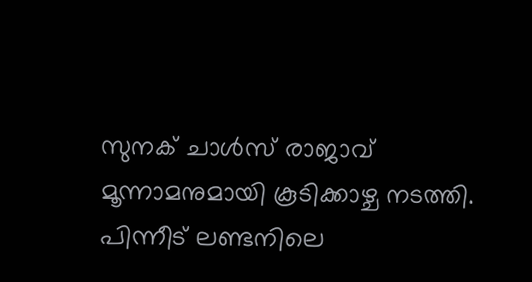സുനക് ചാള്‍സ് രാജാവ് മൂന്നാമനുമായി കൂടിക്കാഴ്ച നടത്തി. പിന്നീട് ലണ്ടനിലെ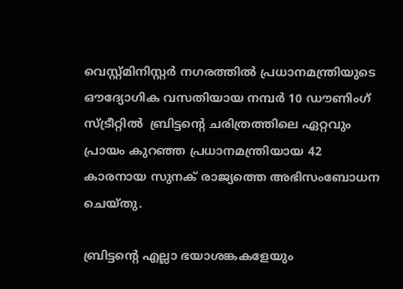വെസ്റ്റ്മിനിസ്റ്റര്‍ നഗരത്തില്‍ പ്രധാനമന്ത്രിയുടെ ഔദ്യോഗിക വസതിയായ നമ്പര്‍ 10 ഡൗണിംഗ് സ്ട്രീറ്റില്‍  ബ്രിട്ടന്റെ ചരിത്രത്തിലെ ഏറ്റവും പ്രായം കുറഞ്ഞ പ്രധാനമന്ത്രിയായ 42 കാരനായ സുനക് രാജ്യത്തെ അഭിസംബോധന ചെയ്തു.

ബ്രിട്ടന്റെ എല്ലാ ഭയാശങ്കകളേയും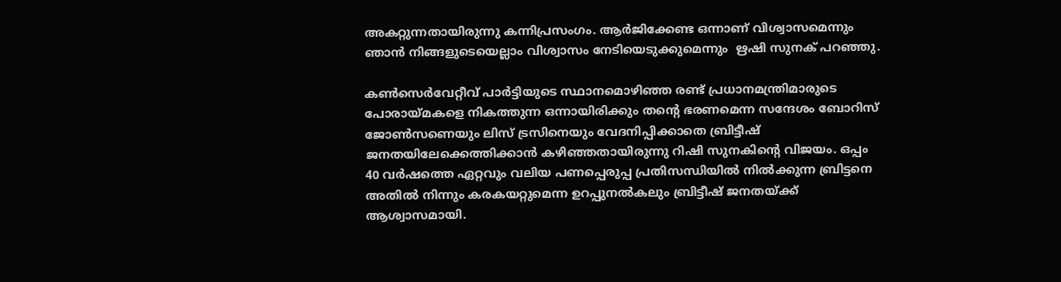അകറ്റുന്നതായിരുന്നു കന്നിപ്രസംഗം. ആര്‍ജിക്കേണ്ട ഒന്നാണ് വിശ്വാസമെന്നും ഞാന്‍ നിങ്ങളുടെയെല്ലാം വിശ്വാസം നേടിയെടുക്കുമെന്നും  ഋഷി സുനക് പറഞ്ഞു.

കണ്‍സെര്‍വേറ്റീവ് പാര്‍ട്ടിയുടെ സ്ഥാനമൊഴിഞ്ഞ രണ്ട് പ്രധാനമന്ത്രിമാരുടെ പോരായ്‌മകളെ നികത്തുന്ന ഒന്നായിരിക്കും തന്റെ ഭരണമെന്ന സന്ദേശം ബോറിസ് ജോണ്‍സണെയും ലിസ് ട്രസിനെയും വേദനിപ്പിക്കാതെ ബ്രിട്ടീഷ് ജനതയിലേക്കെത്തിക്കാന്‍ കഴിഞ്ഞതായിരുന്നു റിഷി സുനകിന്റെ വിജയം. ഒപ്പം 40 വര്‍ഷത്തെ ഏറ്റവും വലിയ പണപ്പെരുപ്പ പ്രതിസന്ധിയില്‍ നില്‍ക്കുന്ന ബ്രിട്ടനെ അതില്‍ നിന്നും കരകയറ്റുമെന്ന ഉറപ്പുനല്‍കലും ബ്രിട്ടീഷ് ജനതയ്‌ക്ക് ആശ്വാസമായി.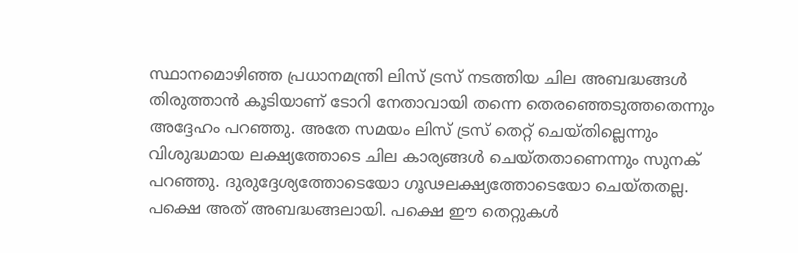സ്ഥാനമൊഴിഞ്ഞ പ്രധാനമന്ത്രി ലിസ് ട്രസ് നടത്തിയ ചില അബദ്ധങ്ങള്‍ തിരുത്താന്‍ കൂടിയാണ് ടോറി നേതാവായി തന്നെ തെരഞ്ഞെടുത്തതെന്നും അദ്ദേഹം പറഞ്ഞു. അതേ സമയം ലിസ് ട്രസ് തെറ്റ് ചെയ്തില്ലെന്നും വിശുദ്ധമായ ലക്ഷ്യത്തോടെ ചില കാര്യങ്ങള്‍ ചെയ്തതാണെന്നും സുനക് പറഞ്ഞു. ദുരുദ്ദേശ്യത്തോടെയോ ഗൂഢലക്ഷ്യത്തോടെയോ ചെയ്തതല്ല. പക്ഷെ അത് അബദ്ധങ്ങലായി. പക്ഷെ ഈ തെറ്റുകള്‍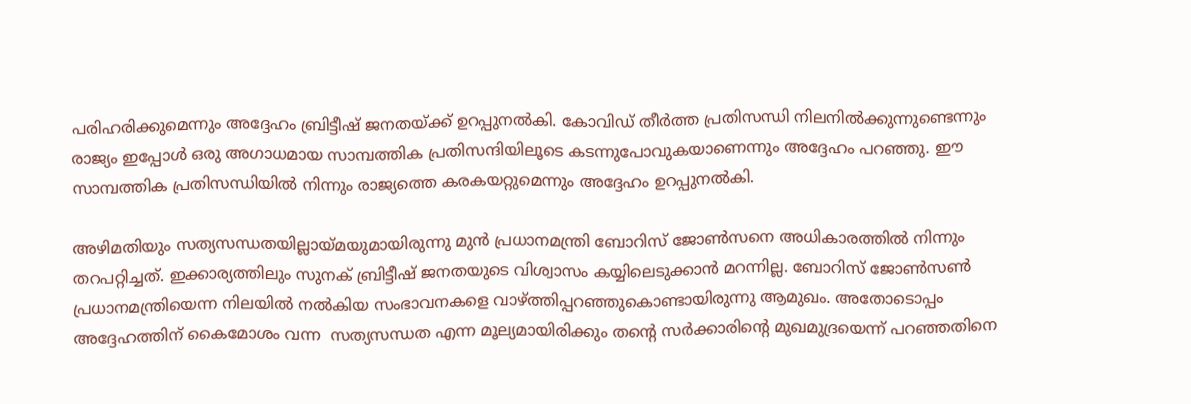പരിഹരിക്കുമെന്നും അദ്ദേഹം ബ്രിട്ടീഷ് ജനതയ്‌ക്ക് ഉറപ്പുനല്‍കി. കോവിഡ് തീര്‍ത്ത പ്രതിസന്ധി നിലനില്‍ക്കുന്നുണ്ടെന്നും രാജ്യം ഇപ്പോള്‍ ഒരു അഗാധമായ സാമ്പത്തിക പ്രതിസന്ദിയിലൂടെ കടന്നുപോവുകയാണെന്നും അദ്ദേഹം പറഞ്ഞു. ഈ സാമ്പത്തിക പ്രതിസന്ധിയില്‍ നിന്നും രാജ്യത്തെ കരകയറ്റുമെന്നും അദ്ദേഹം ഉറപ്പുനല്‍കി.

അഴിമതിയും സത്യസന്ധതയില്ലായ്‌മയുമായിരുന്നു മുന്‍ പ്രധാനമന്ത്രി ബോറിസ് ജോണ്‍സനെ അധികാരത്തില്‍ നിന്നും തറപറ്റിച്ചത്. ഇക്കാര്യത്തിലും സുനക് ബ്രിട്ടീഷ് ജനതയുടെ വിശ്വാസം കയ്യിലെടുക്കാന്‍ മറന്നില്ല. ബോറിസ് ജോണ്‍സണ്‍ പ്രധാനമന്ത്രിയെന്ന നിലയില്‍ നല്‍കിയ സംഭാവനകളെ വാഴ്‌ത്തിപ്പറഞ്ഞുകൊണ്ടായിരുന്നു ആമുഖം. അതോടൊപ്പം അദ്ദേഹത്തിന് കൈമോശം വന്ന  സത്യസന്ധത എന്ന മൂല്യമായിരിക്കും തന്റെ സര്‍ക്കാരിന്റെ മുഖമുദ്രയെന്ന് പറഞ്ഞതിനെ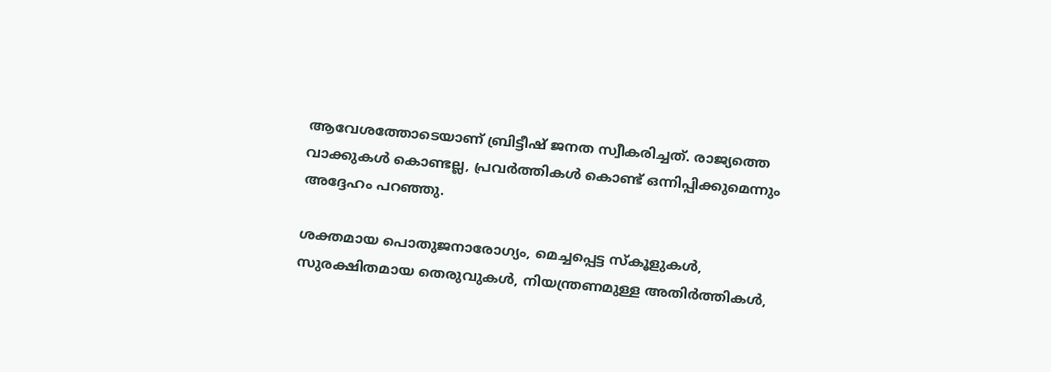ആവേശത്തോടെയാണ് ബ്രിട്ടീഷ് ജനത സ്വീകരിച്ചത്. രാജ്യത്തെ വാക്കുകള്‍ കൊണ്ടല്ല, പ്രവര്‍ത്തികള്‍ കൊണ്ട് ഒന്നിപ്പിക്കുമെന്നും അദ്ദേഹം പറഞ്ഞു.

ശക്തമായ പൊതുജനാരോഗ്യം, മെച്ചപ്പെട്ട സ്കൂളുകള്‍, സുരക്ഷിതമായ തെരുവുകള്‍, നിയന്ത്രണമുള്ള അതിര്‍ത്തികള്‍,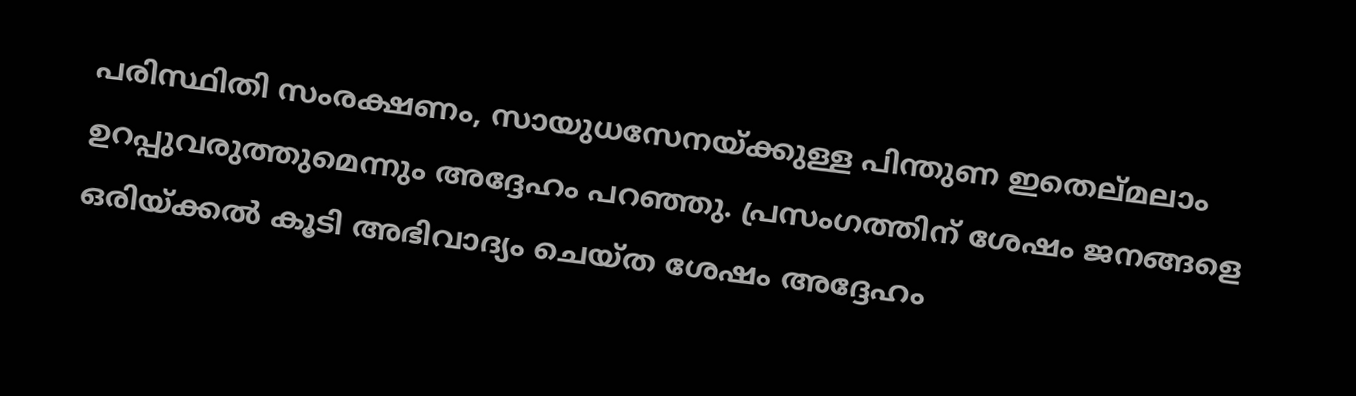പരിസ്ഥിതി സംരക്ഷണം, സായുധസേനയ്‌ക്കുള്ള പിന്തുണ ഇതെല്മലാം ഉറപ്പുവരുത്തുമെന്നും അദ്ദേഹം പറഞ്ഞു. പ്രസംഗത്തിന് ശേഷം ജനങ്ങളെ ഒരിയ്‌ക്കല്‍ കൂടി അഭിവാദ്യം ചെയ്ത ശേഷം അദ്ദേഹം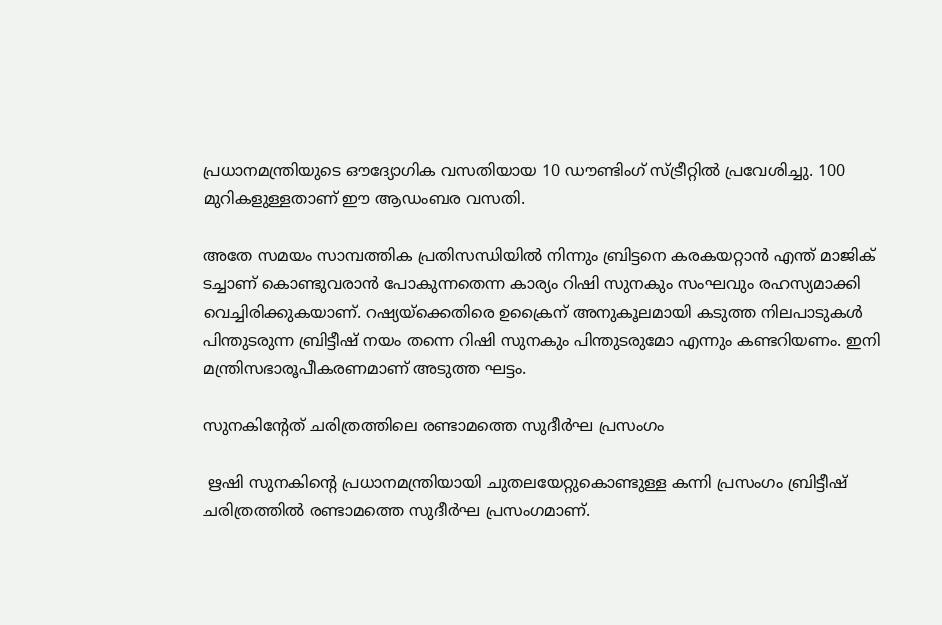പ്രധാനമന്ത്രിയുടെ ഔദ്യോഗിക വസതിയായ 10 ഡൗണ്ടിംഗ് സ്ട്രീറ്റില്‍ പ്രവേശിച്ചു. 100 മുറികളുള്ളതാണ് ഈ ആഡംബര വസതി.

അതേ സമയം സാമ്പത്തിക പ്രതിസന്ധിയില്‍ നിന്നും ബ്രിട്ടനെ കരകയറ്റാന്‍ എന്ത് മാജിക് ടച്ചാണ് കൊണ്ടുവരാന്‍ പോകുന്നതെന്ന കാര്യം റിഷി സുനകും സംഘവും രഹസ്യമാക്കി വെച്ചിരിക്കുകയാണ്. റഷ്യയ്‌ക്കെതിരെ ഉക്രൈന് അനുകൂലമായി കടുത്ത നിലപാടുകള്‍ പിന്തുടരുന്ന ബ്രിട്ടീഷ് നയം തന്നെ റിഷി സുനകും പിന്തുടരുമോ എന്നും കണ്ടറിയണം. ഇനി മന്ത്രിസഭാരൂപീകരണമാണ് അടുത്ത ഘട്ടം.

സുനകിന്‍റേത് ചരിത്രത്തിലെ രണ്ടാമത്തെ സുദീര്‍ഘ പ്രസംഗം

 ഋഷി സുനകിന്റെ പ്രധാനമന്ത്രിയായി ചുതലയേറ്റുകൊണ്ടുള്ള കന്നി പ്രസംഗം ബ്രിട്ടീഷ് ചരിത്രത്തില്‍ രണ്ടാമത്തെ സുദീര്‍ഘ പ്രസംഗമാണ്.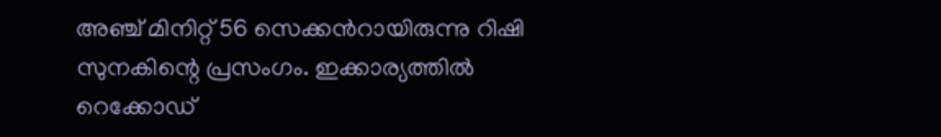അഞ്ച് മിനിറ്റ് 56 സെക്കന്‍റായിരുന്നു റിഷി സുനകിന്റെ പ്രസംഗം. ഇക്കാര്യത്തില്‍ റെക്കോഡ്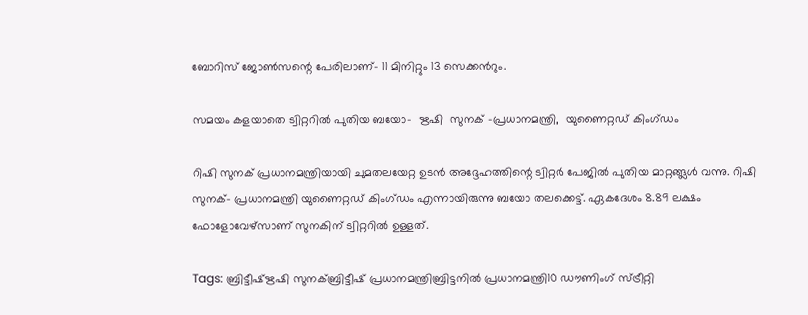ബോറിസ് ജോണ്‍സന്റെ പേരിലാണ്- 11 മിനിറ്റും 13 സെക്കന്‍റും.

സമയം കളയാതെ ട്വിറ്ററില്‍ പുതിയ ബയോ-  ഋഷി  സുനക് -പ്രധാനമന്ത്രി,  യുണൈറ്റഡ് കിംഗ്ഡം

റിഷി സുനക് പ്രധാനമന്ത്രിയായി ചുമതലയേറ്റ ഉടന്‍ അദ്ദേഹത്തിന്റെ ട്വിറ്റര്‍ പേജില്‍ പുതിയ മാറ്റങ്ങ്ലള്‍ വന്നു. റിഷി സുനക്- പ്രധാനമന്ത്രി യുണൈറ്റഡ് കിംഗ്ഡം എന്നായിരുന്നു ബയോ തലക്കെട്ട്. ഏകദേശം 8.89 ലക്ഷം ഫോളോവേഴ്സാണ് സുനകിന് ട്വിറ്ററില്‍ ഉള്ളത്.

Tags: ബ്രിട്ടീഷ്ഋഷി സുനക്ബ്രിട്ടീഷ് പ്രധാനമന്ത്രിബ്രിട്ടനില്‍ പ്രധാനമന്ത്രി10 ഡൗണിംഗ് സ്ട്രീറ്റി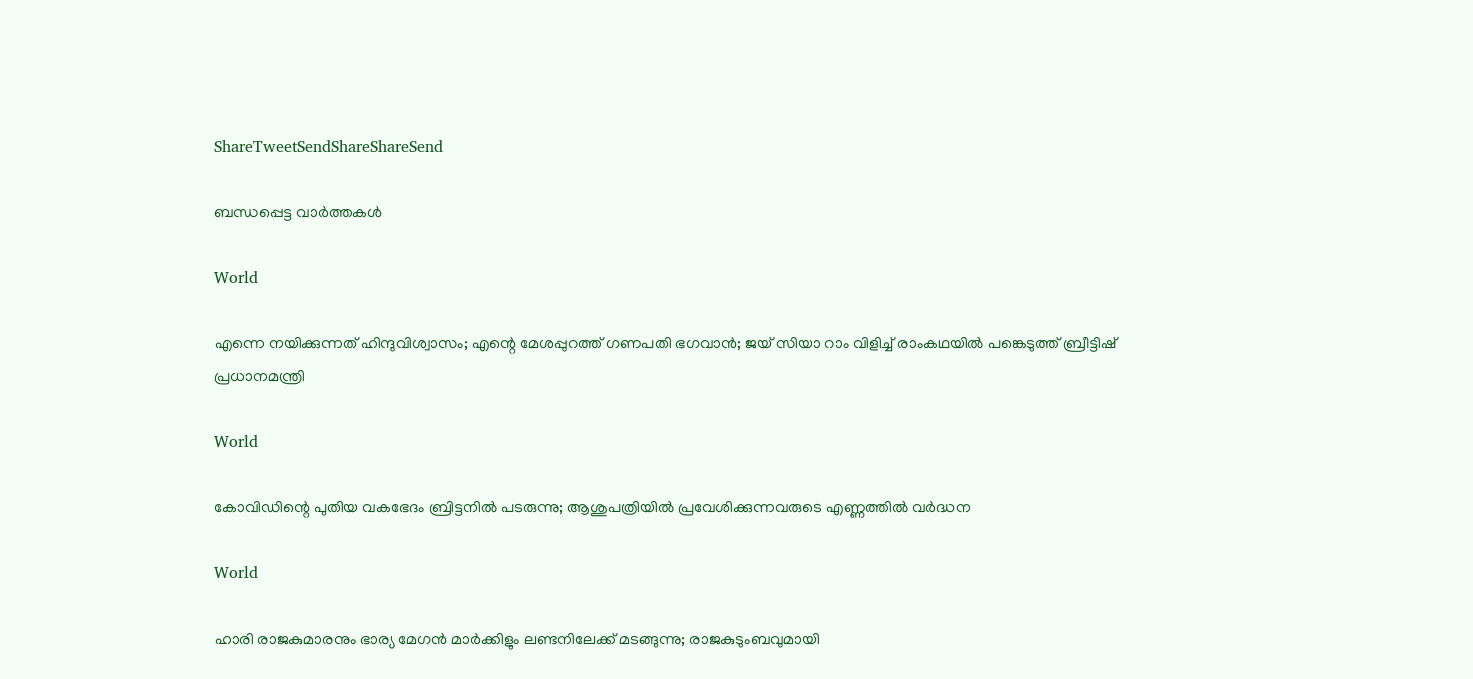ShareTweetSendShareShareSend

ബന്ധപ്പെട്ട വാര്‍ത്തകള്‍

World

എന്നെ നയിക്കുന്നത് ഹിന്ദുവിശ്വാസം; എന്റെ മേശപ്പുറത്ത് ഗണപതി ഭഗവാന്‍; ജയ് സിയാ റാം വിളിച്ച് രാംകഥയില്‍ പങ്കെടുത്ത് ബ്രീട്ടിഷ് പ്രധാനമന്ത്രി

World

കോവിഡിന്റെ പുതിയ വകഭേദം ബ്രിട്ടനില്‍ പടരുന്നു; ആശുപത്രിയില്‍ പ്രവേശിക്കുന്നവരുടെ എണ്ണത്തില്‍ വര്‍ദ്ധന

World

ഹാരി രാജകുമാരനും ഭാര്യ മേഗന്‍ മാര്‍ക്കിളും ലണ്ടനിലേക്ക് മടങ്ങുന്നു; രാജകുടുംബവുമായി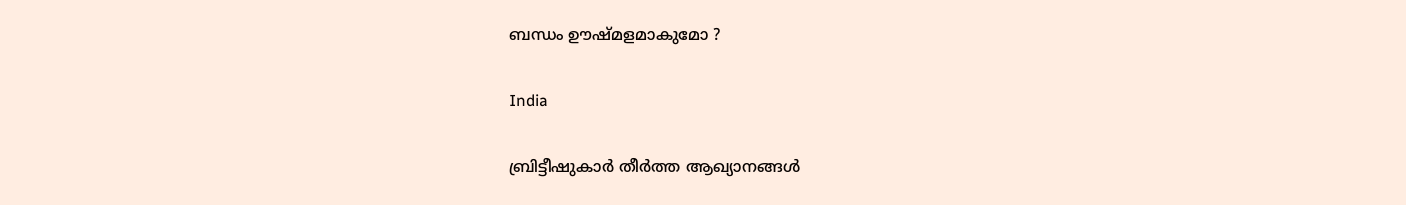ബന്ധം ഊഷ്മളമാകുമോ ?

India

ബ്രിട്ടീഷുകാര്‍ തീര്‍ത്ത ആഖ്യാനങ്ങള്‍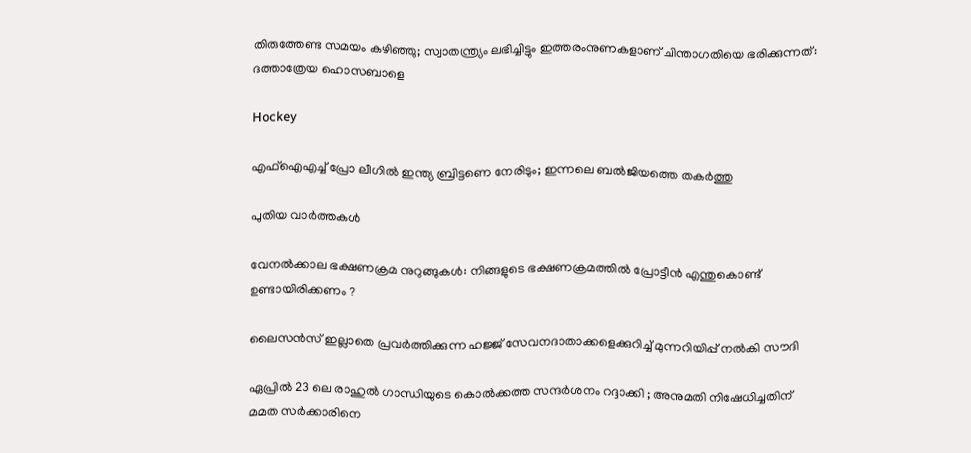തിരുത്തേണ്ട സമയം കഴിഞ്ഞു; സ്വാതന്ത്ര്യം ലഭിച്ചിട്ടും ഇത്തരംനുണകളാണ് ചിന്താഗതിയെ ഭരിക്കുന്നത്: ദത്താത്രേയ ഹൊസബാളെ

Hockey

എഫ്ഐഎച്ച് പ്രോ ലീഗില്‍ ഇന്ത്യ ബ്രിട്ടണെ നേരിടും; ഇന്നലെ ബല്‍ജിയത്തെ തകര്‍ത്തു

പുതിയ വാര്‍ത്തകള്‍

വേനൽക്കാല ഭക്ഷണക്രമ നുറുങ്ങുകൾ: നിങ്ങളുടെ ഭക്ഷണക്രമത്തിൽ പ്രോട്ടീൻ എന്തുകൊണ്ട് ഉണ്ടായിരിക്കണം ?

ലൈസൻസ് ഇല്ലാതെ പ്രവർത്തിക്കുന്ന ഹജ്ജ് സേവനദാതാക്കളെക്കുറിച്ച് മുന്നറിയിപ്പ് നൽകി സൗദി

ഏപ്രിൽ 23 ലെ രാഹുൽ ഗാന്ധിയുടെ കൊൽക്കത്ത സന്ദർശനം റദ്ദാക്കി ; അനുമതി നിഷേധിച്ചതിന് മമത സർക്കാരിനെ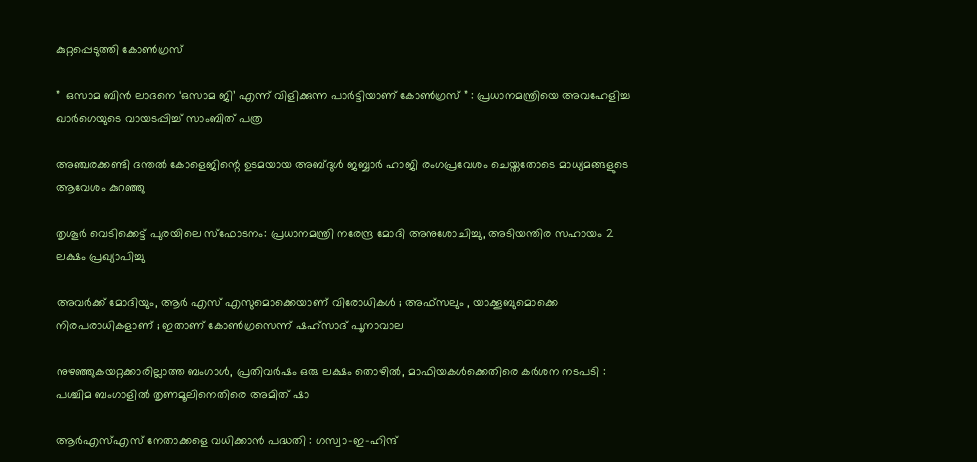കുറ്റപ്പെടുത്തി കോൺഗ്രസ്

”  ഒസാമ ബിൻ ലാദനെ ‘ഒസാമ ജി’ എന്ന് വിളിക്കുന്ന പാർട്ടിയാണ് കോൺഗ്രസ് ” : പ്രധാനമന്ത്രിയെ അവഹേളിച്ച ഖാർഗെയുടെ വായടപ്പിച്ച് സാംബിത് പത്ര

അഞ്ചരക്കണ്ടി ദന്തല്‍ കോളെജിന്റെ ഉടമയായ അബ്ദുള്‍ ജബ്ബാര്‍ ഹാജി രംഗപ്രവേശം ചെയ്തതോടെ മാധ്യമങ്ങളുടെ ആവേശം കുറഞ്ഞു

തൃശൂർ വെടിക്കെട്ട് പുരയിലെ സ്‌ഫോടനം: പ്രധാനമന്ത്രി നരേന്ദ്ര മോദി അനുശോചിച്ചു, അടിയന്തിര സഹായം 2 ലക്ഷം പ്രഖ്യാപിച്ചു

അവർക്ക് മോദിയും, ആർ എസ് എസുമൊക്കെയാണ് വിരോധികൾ ; അഫ്‌സലും , യാക്കൂബുമൊക്കെ നിരപരാധികളാണ് ; ഇതാണ് കോൺഗ്രസെന്ന് ഷഹ്സാദ് പൂനാവാല

നുഴഞ്ഞുകയറ്റക്കാരില്ലാത്ത ബംഗാൾ, പ്രതിവർഷം ഒരു ലക്ഷം തൊഴിൽ, മാഫിയകൾക്കെതിരെ കർശന നടപടി : പശ്ചിമ ബംഗാളിൽ തൃണമൂലിനെതിരെ അമിത് ഷാ

ആർ‌എസ്‌എസ് നേതാക്കളെ വധിക്കാൻ പദ്ധതി : ഗസ്വാ-ഇ-ഹിന്ദ്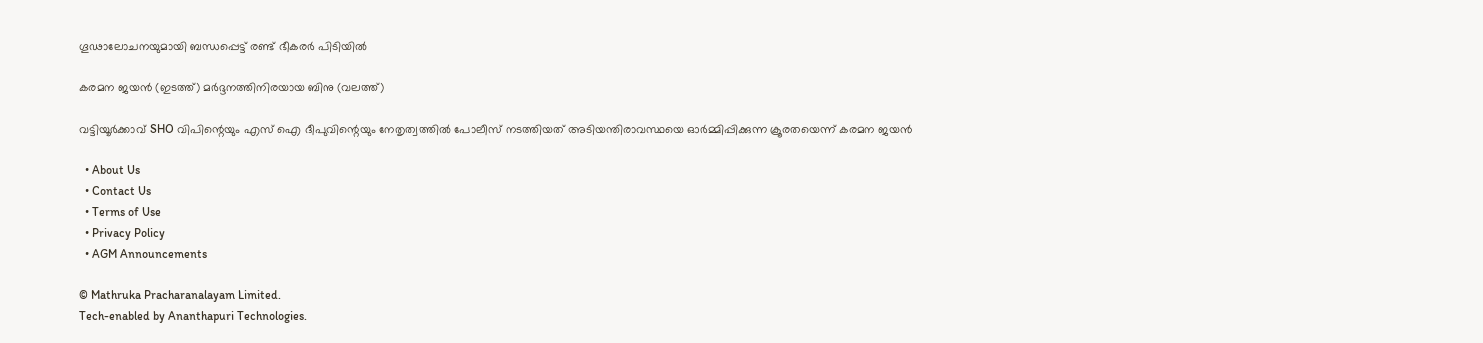ഗൂഢാലോചനയുമായി ബന്ധപ്പെട്ട് രണ്ട് ഭീകരർ പിടിയിൽ

കരമന ജയന്‍ (ഇടത്ത്) മര്‍ദ്ദനത്തിനിരയായ ബിനു (വലത്ത്)

വട്ടിയൂർക്കാവ് SHO വിപിന്റെയും എസ് ഐ ദീപുവിന്റെയും നേതൃത്വത്തിൽ പോലീസ് നടത്തിയത് അടിയന്തിരാവസ്ഥയെ ഓർമ്മിപ്പിക്കുന്ന ക്രൂരതയെന്ന് കരമന ജയന്‍

  • About Us
  • Contact Us
  • Terms of Use
  • Privacy Policy
  • AGM Announcements

© Mathruka Pracharanalayam Limited.
Tech-enabled by Ananthapuri Technologies.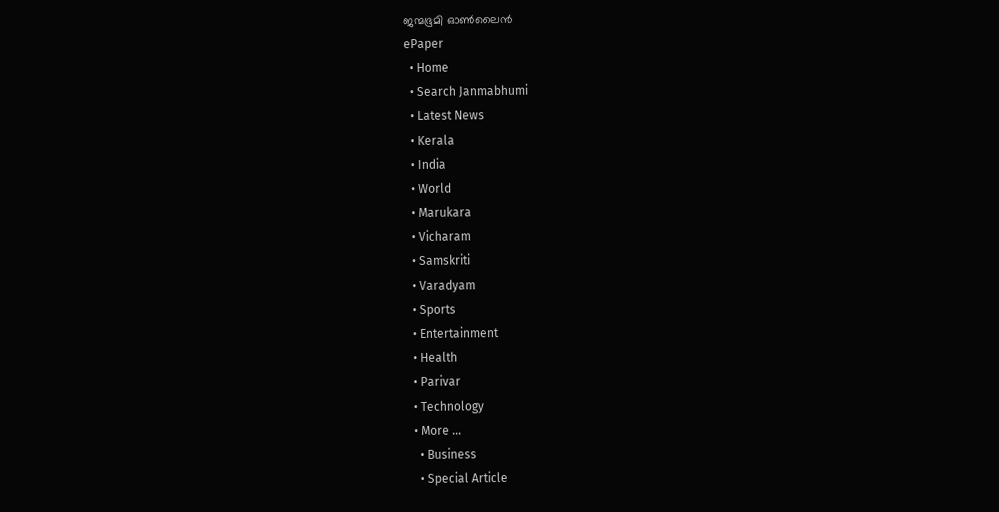ജന്മഭൂമി ഓണ്‍ലൈന്‍
ePaper
  • Home
  • Search Janmabhumi
  • Latest News
  • Kerala
  • India
  • World
  • Marukara
  • Vicharam
  • Samskriti
  • Varadyam
  • Sports
  • Entertainment
  • Health
  • Parivar
  • Technology
  • More …
    • Business
    • Special Article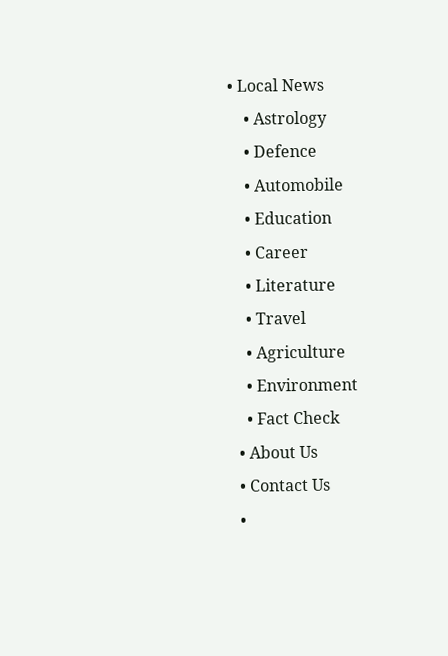• Local News
    • Astrology
    • Defence
    • Automobile
    • Education
    • Career
    • Literature
    • Travel
    • Agriculture
    • Environment
    • Fact Check
  • About Us
  • Contact Us
  •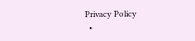Privacy Policy
  •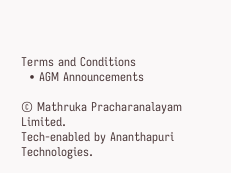Terms and Conditions
  • AGM Announcements

© Mathruka Pracharanalayam Limited.
Tech-enabled by Ananthapuri Technologies.